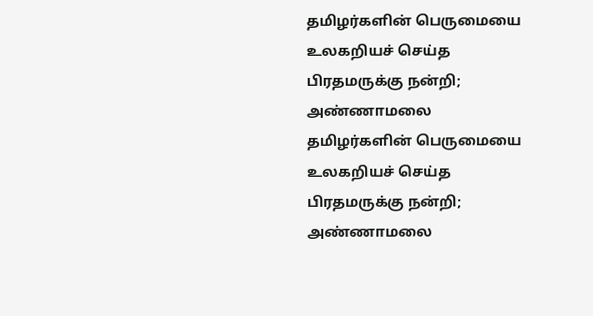தமிழர்களின் பெருமையை உலகறியச் செய்த பிரதமருக்கு நன்றி; அண்ணாமலை
தமிழர்களின் பெருமையை உலகறியச் செய்த பிரதமருக்கு நன்றி; அண்ணாமலை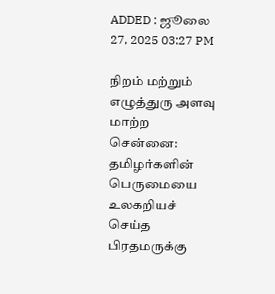ADDED : ஜூலை 27, 2025 03:27 PM

நிறம் மற்றும் எழுத்துரு அளவு மாற்ற
சென்னை: தமிழர்களின் பெருமையை உலகறியச் செய்த பிரதமருக்கு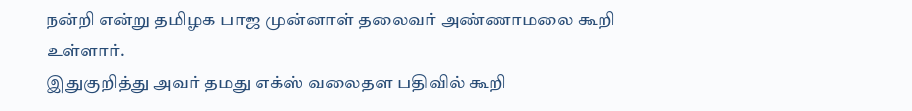நன்றி என்று தமிழக பாஜ முன்னாள் தலைவர் அண்ணாமலை கூறி உள்ளார்.
இதுகுறித்து அவர் தமது எக்ஸ் வலைதள பதிவில் கூறி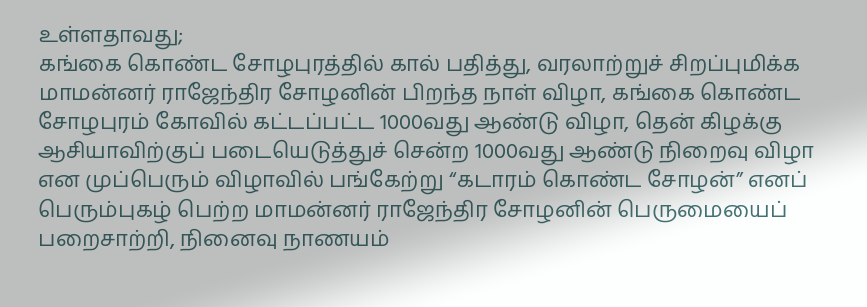உள்ளதாவது;
கங்கை கொண்ட சோழபுரத்தில் கால் பதித்து, வரலாற்றுச் சிறப்புமிக்க மாமன்னர் ராஜேந்திர சோழனின் பிறந்த நாள் விழா, கங்கை கொண்ட சோழபுரம் கோவில் கட்டப்பட்ட 1000வது ஆண்டு விழா, தென் கிழக்கு ஆசியாவிற்குப் படையெடுத்துச் சென்ற 1000வது ஆண்டு நிறைவு விழா என முப்பெரும் விழாவில் பங்கேற்று “கடாரம் கொண்ட சோழன்” எனப் பெரும்புகழ் பெற்ற மாமன்னர் ராஜேந்திர சோழனின் பெருமையைப் பறைசாற்றி, நினைவு நாணயம்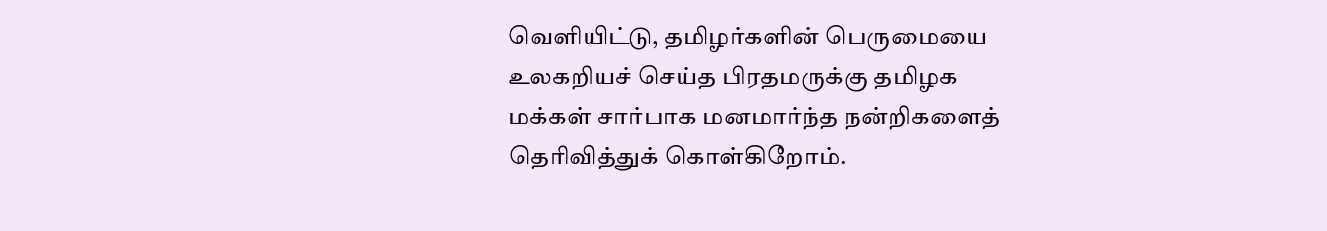வெளியிட்டு, தமிழர்களின் பெருமையை உலகறியச் செய்த பிரதமருக்கு தமிழக மக்கள் சார்பாக மனமார்ந்த நன்றிகளைத் தெரிவித்துக் கொள்கிறோம்.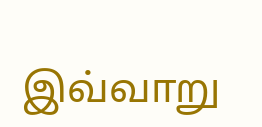இவ்வாறு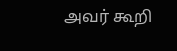அவர் கூறி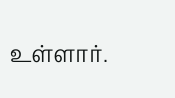உள்ளார்.